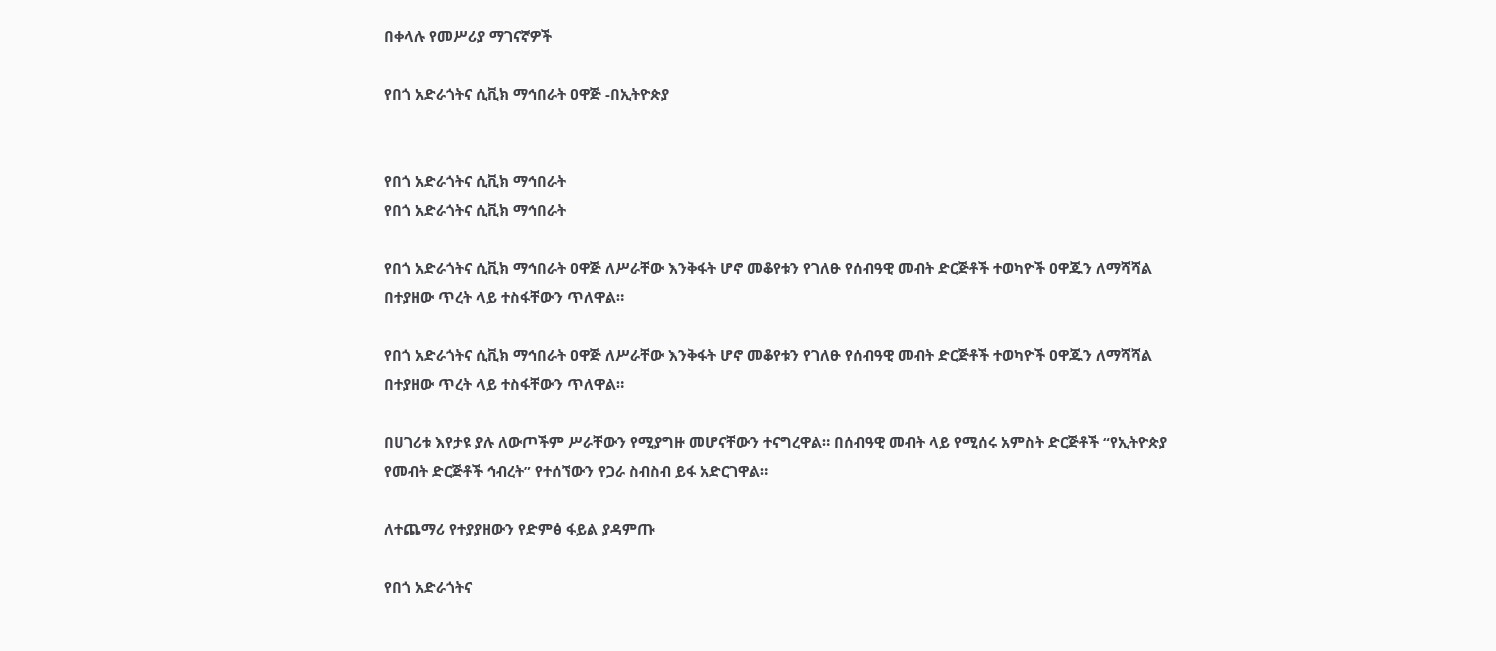በቀላሉ የመሥሪያ ማገናኛዎች

የበጎ አድራጎትና ሲቪክ ማኅበራት ዐዋጅ -በኢትዮጵያ


የበጎ አድራጎትና ሲቪክ ማኅበራት
የበጎ አድራጎትና ሲቪክ ማኅበራት

የበጎ አድራጎትና ሲቪክ ማኅበራት ዐዋጅ ለሥራቸው እንቅፋት ሆኖ መቆየቱን የገለፁ የሰብዓዊ መብት ድርጅቶች ተወካዮች ዐዋጁን ለማሻሻል በተያዘው ጥረት ላይ ተስፋቸውን ጥለዋል።

የበጎ አድራጎትና ሲቪክ ማኅበራት ዐዋጅ ለሥራቸው እንቅፋት ሆኖ መቆየቱን የገለፁ የሰብዓዊ መብት ድርጅቶች ተወካዮች ዐዋጁን ለማሻሻል በተያዘው ጥረት ላይ ተስፋቸውን ጥለዋል።

በሀገሪቱ እየታዩ ያሉ ለውጦችም ሥራቸውን የሚያግዙ መሆናቸውን ተናግረዋል። በሰብዓዊ መብት ላይ የሚሰሩ አምስት ድርጅቶች “የኢትዮጵያ የመብት ድርጅቶች ኅብረት” የተሰኘውን የጋራ ስብስብ ይፋ አድርገዋል።

ለተጨማሪ የተያያዘውን የድምፅ ፋይል ያዳምጡ

የበጎ አድራጎትና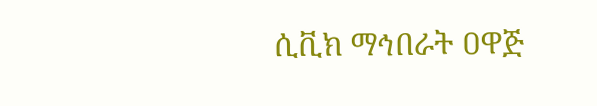ሲቪክ ማኅበራት ዐዋጅ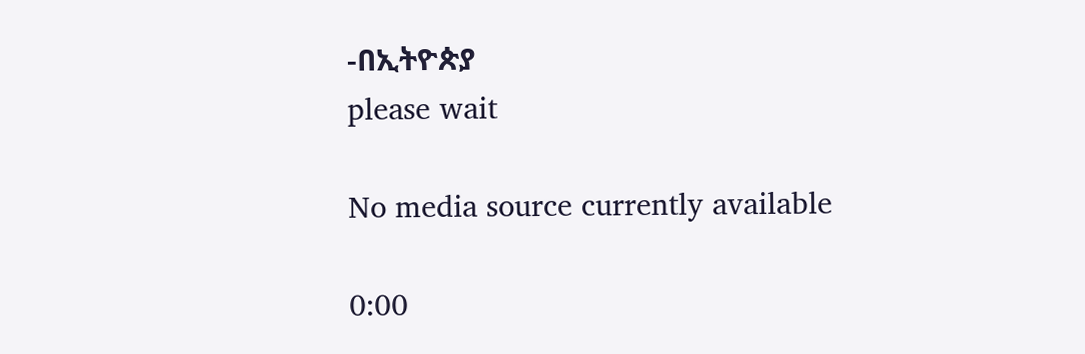-በኢትዮጵያ
please wait

No media source currently available

0:00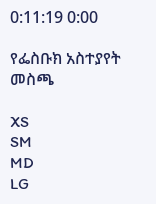0:11:19 0:00

የፌስቡክ አስተያየት መስጫ

XS
SM
MD
LG